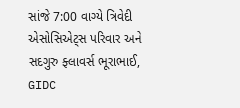સાંજે 7:00 વાગ્યે ત્રિવેદી એસોસિએટ્સ પરિવાર અને સદગુરુ ફ્લાવર્સ ભૂરાભાઈ, GIDC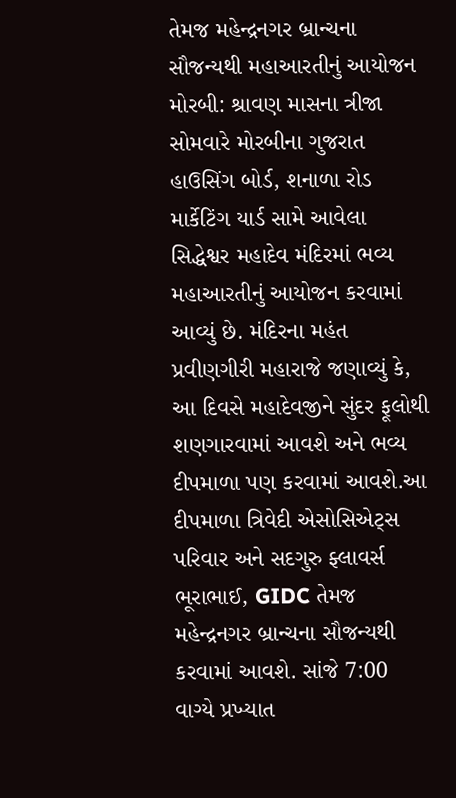તેમજ મહેન્દ્રનગર બ્રાન્ચના સૌજન્યથી મહાઆરતીનું આયોજન મોરબી: શ્રાવણ માસના ત્રીજા સોમવારે મોરબીના ગુજરાત હાઉસિંગ બોર્ડ, શનાળા રોડ માર્કેટિંગ યાર્ડ સામે આવેલા સિદ્ધેશ્વર મહાદેવ મંદિરમાં ભવ્ય મહાઆરતીનું આયોજન કરવામાં આવ્યું છે. મંદિરના મહંત પ્રવીણગીરી મહારાજે જણાવ્યું કે, આ દિવસે મહાદેવજીને સુંદર ફૂલોથી શણગારવામાં આવશે અને ભવ્ય દીપમાળા પણ કરવામાં આવશે.આ દીપમાળા ત્રિવેદી એસોસિએટ્સ પરિવાર અને સદગુરુ ફ્લાવર્સ ભૂરાભાઈ, GIDC તેમજ મહેન્દ્રનગર બ્રાન્ચના સૌજન્યથી કરવામાં આવશે. સાંજે 7:00 વાગ્યે પ્રખ્યાત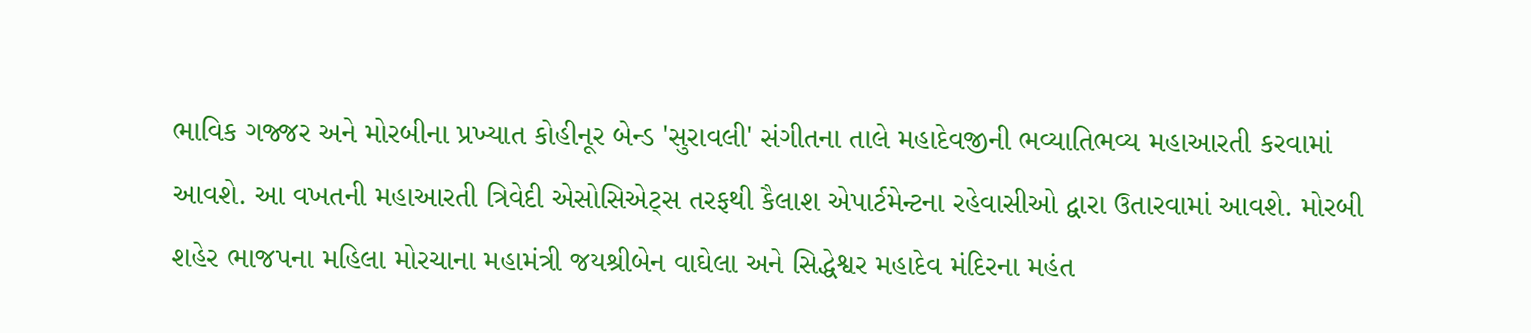ભાવિક ગજ્જર અને મોરબીના પ્રખ્યાત કોહીનૂર બેન્ડ 'સુરાવલી' સંગીતના તાલે મહાદેવજીની ભવ્યાતિભવ્ય મહાઆરતી કરવામાં આવશે. આ વખતની મહાઆરતી ત્રિવેદી એસોસિએટ્સ તરફથી કૈલાશ એપાર્ટમેન્ટના રહેવાસીઓ દ્વારા ઉતારવામાં આવશે. મોરબી શહેર ભાજપના મહિલા મોરચાના મહામંત્રી જયશ્રીબેન વાઘેલા અને સિદ્ધેશ્વર મહાદેવ મંદિરના મહંત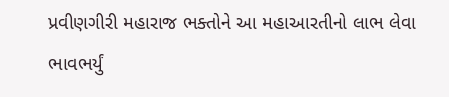પ્રવીણગીરી મહારાજ ભક્તોને આ મહાઆરતીનો લાભ લેવા ભાવભર્યું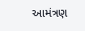આમંત્રણ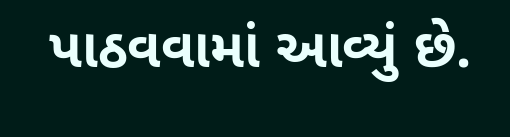પાઠવવામાં આવ્યું છે.